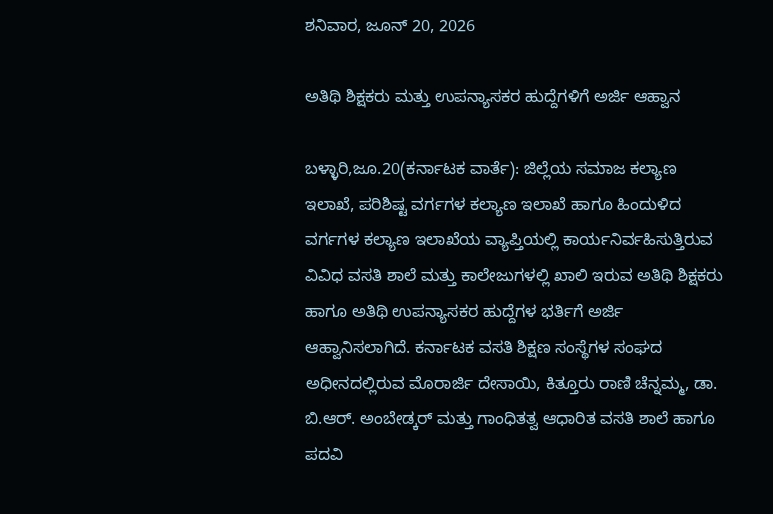ಶನಿವಾರ, ಜೂನ್ 20, 2026

ಅತಿಥಿ ಶಿಕ್ಷಕರು ಮತ್ತು ಉಪನ್ಯಾಸಕರ ಹುದ್ದೆಗಳಿಗೆ ಅರ್ಜಿ ಆಹ್ವಾನ

ಬಳ್ಳಾರಿ,ಜೂ.20(ಕರ್ನಾಟಕ ವಾರ್ತೆ): ಜಿಲ್ಲೆಯ ಸಮಾಜ ಕಲ್ಯಾಣ ಇಲಾಖೆ, ಪರಿಶಿಷ್ಟ ವರ್ಗಗಳ ಕಲ್ಯಾಣ ಇಲಾಖೆ ಹಾಗೂ ಹಿಂದುಳಿದ ವರ್ಗಗಳ ಕಲ್ಯಾಣ ಇಲಾಖೆಯ ವ್ಯಾಪ್ತಿಯಲ್ಲಿ ಕಾರ್ಯನಿರ್ವಹಿಸುತ್ತಿರುವ ವಿವಿಧ ವಸತಿ ಶಾಲೆ ಮತ್ತು ಕಾಲೇಜುಗಳಲ್ಲಿ ಖಾಲಿ ಇರುವ ಅತಿಥಿ ಶಿಕ್ಷಕರು ಹಾಗೂ ಅತಿಥಿ ಉಪನ್ಯಾಸಕರ ಹುದ್ದೆಗಳ ಭರ್ತಿಗೆ ಅರ್ಜಿ ಆಹ್ವಾನಿಸಲಾಗಿದೆ. ಕರ್ನಾಟಕ ವಸತಿ ಶಿಕ್ಷಣ ಸಂಸ್ಥೆಗಳ ಸಂಘದ ಅಧೀನದಲ್ಲಿರುವ ಮೊರಾರ್ಜಿ ದೇಸಾಯಿ, ಕಿತ್ತೂರು ರಾಣಿ ಚೆನ್ನಮ್ಮ, ಡಾ. ಬಿ.ಆರ್. ಅಂಬೇಡ್ಕರ್ ಮತ್ತು ಗಾಂಧಿತತ್ವ ಆಧಾರಿತ ವಸತಿ ಶಾಲೆ ಹಾಗೂ ಪದವಿ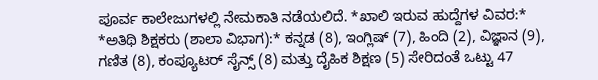ಪೂರ್ವ ಕಾಲೇಜುಗಳಲ್ಲಿ ನೇಮಕಾತಿ ನಡೆಯಲಿದೆ. *ಖಾಲಿ ಇರುವ ಹುದ್ದೆಗಳ ವಿವರ:* *ಅತಿಥಿ ಶಿಕ್ಷಕರು (ಶಾಲಾ ವಿಭಾಗ):* ಕನ್ನಡ (8), ಇಂಗ್ಲಿಷ್ (7), ಹಿಂದಿ (2), ವಿಜ್ಞಾನ (9), ಗಣಿತ (8), ಕಂಪ್ಯೂಟರ್ ಸೈನ್ಸ್ (8) ಮತ್ತು ದೈಹಿಕ ಶಿಕ್ಷಣ (5) ಸೇರಿದಂತೆ ಒಟ್ಟು 47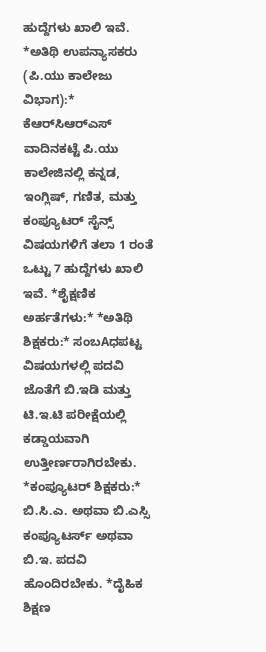ಹುದ್ದೆಗಳು ಖಾಲಿ ಇವೆ. *ಅತಿಥಿ ಉಪನ್ಯಾಸಕರು (ಪಿ.ಯು ಕಾಲೇಜು ವಿಭಾಗ):* ಕೆಆರ್‌ಸಿಆರ್‌ಎಸ್ ವಾದಿನಕಟ್ಟೆ ಪಿ.ಯು ಕಾಲೇಜಿನಲ್ಲಿ ಕನ್ನಡ, ಇಂಗ್ಲಿಷ್, ಗಣಿತ, ಮತ್ತು ಕಂಪ್ಯೂಟರ್ ಸೈನ್ಸ್ ವಿಷಯಗಳಿಗೆ ತಲಾ 1 ರಂತೆ ಒಟ್ಟು 7 ಹುದ್ದೆಗಳು ಖಾಲಿ ಇವೆ. *ಶೈಕ್ಷಣಿಕ ಅರ್ಹತೆಗಳು:* *ಅತಿಥಿ ಶಿಕ್ಷಕರು:* ಸಂಬAಧಪಟ್ಟ ವಿಷಯಗಳಲ್ಲಿ ಪದವಿ ಜೊತೆಗೆ ಬಿ.ಇಡಿ ಮತ್ತು ಟಿ.ಇ.ಟಿ ಪರೀಕ್ಷೆಯಲ್ಲಿ ಕಡ್ಡಾಯವಾಗಿ ಉತ್ತೀರ್ಣರಾಗಿರಬೇಕು. *ಕಂಪ್ಯೂಟರ್ ಶಿಕ್ಷಕರು:* ಬಿ.ಸಿ.ಎ. ಅಥವಾ ಬಿ.ಎಸ್ಸಿ ಕಂಪ್ಯೂಟರ್ಸ್ ಅಥವಾ ಬಿ.ಇ. ಪದವಿ ಹೊಂದಿರಬೇಕು. *ದೈಹಿಕ ಶಿಕ್ಷಣ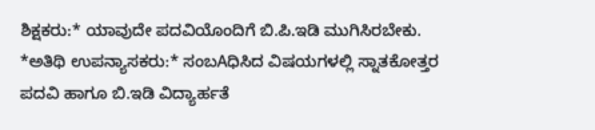ಶಿಕ್ಷಕರು:* ಯಾವುದೇ ಪದವಿಯೊಂದಿಗೆ ಬಿ.ಪಿ.ಇಡಿ ಮುಗಿಸಿರಬೇಕು. *ಅತಿಥಿ ಉಪನ್ಯಾಸಕರು:* ಸಂಬAಧಿಸಿದ ವಿಷಯಗಳಲ್ಲಿ ಸ್ನಾತಕೋತ್ತರ ಪದವಿ ಹಾಗೂ ಬಿ.ಇಡಿ ವಿದ್ಯಾರ್ಹತೆ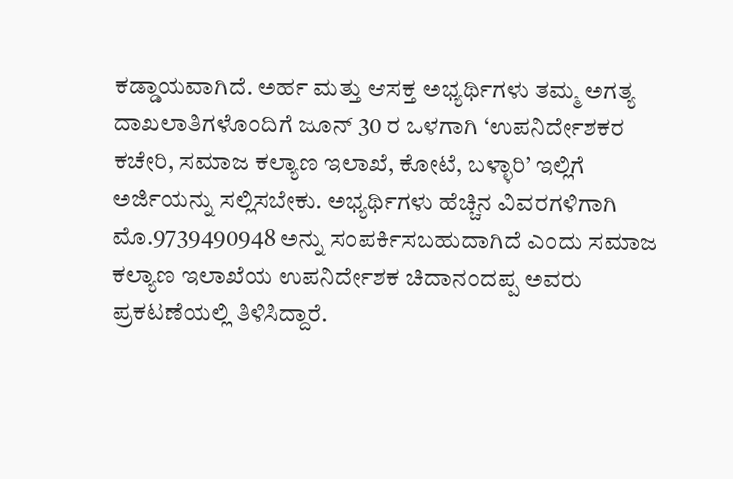ಕಡ್ಡಾಯವಾಗಿದೆ. ಅರ್ಹ ಮತ್ತು ಆಸಕ್ತ ಅಭ್ಯರ್ಥಿಗಳು ತಮ್ಮ ಅಗತ್ಯ ದಾಖಲಾತಿಗಳೊಂದಿಗೆ ಜೂನ್ 30 ರ ಒಳಗಾಗಿ ‘ಉಪನಿರ್ದೇಶಕರ ಕಚೇರಿ, ಸಮಾಜ ಕಲ್ಯಾಣ ಇಲಾಖೆ, ಕೋಟೆ, ಬಳ್ಳಾರಿ’ ಇಲ್ಲಿಗೆ ಅರ್ಜಿಯನ್ನು ಸಲ್ಲಿಸಬೇಕು. ಅಭ್ಯರ್ಥಿಗಳು ಹೆಚ್ಚಿನ ವಿವರಗಳಿಗಾಗಿ ಮೊ.9739490948 ಅನ್ನು ಸಂಪರ್ಕಿಸಬಹುದಾಗಿದೆ ಎಂದು ಸಮಾಜ ಕಲ್ಯಾಣ ಇಲಾಖೆಯ ಉಪನಿರ್ದೇಶಕ ಚಿದಾನಂದಪ್ಪ ಅವರು ಪ್ರಕಟಣೆಯಲ್ಲಿ ತಿಳಿಸಿದ್ದಾರೆ.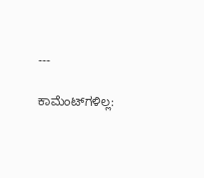---

ಕಾಮೆಂಟ್‌ಗಳಿಲ್ಲ: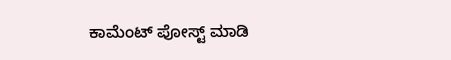ಕಾಮೆಂಟ್‌‌ ಪೋಸ್ಟ್‌ ಮಾಡಿ